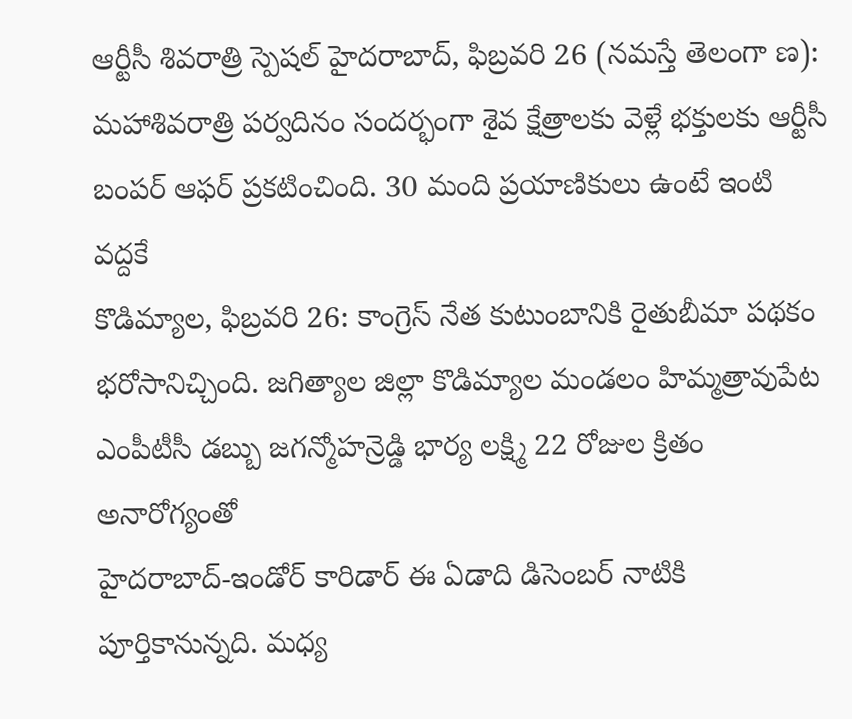ఆర్టీసీ శివరాత్రి స్పెషల్ హైదరాబాద్, ఫిబ్రవరి 26 (నమస్తే తెలంగా ణ): మహాశివరాత్రి పర్వదినం సందర్భంగా శైవ క్షేత్రాలకు వెళ్లే భక్తులకు ఆర్టీసీ బంపర్ ఆఫర్ ప్రకటించింది. 30 మంది ప్రయాణికులు ఉంటే ఇంటి వద్దకే
కొడిమ్యాల, ఫిబ్రవరి 26: కాంగ్రెస్ నేత కుటుంబానికి రైతుబీమా పథకం భరోసానిచ్చింది. జగిత్యాల జిల్లా కొడిమ్యాల మండలం హిమ్మత్రావుపేట ఎంపీటీసీ డబ్బు జగన్మోహన్రెడ్డి భార్య లక్ష్మి 22 రోజుల క్రితం అనారోగ్యంతో
హైదరాబాద్-ఇండోర్ కారిడార్ ఈ ఏడాది డిసెంబర్ నాటికి పూర్తికానున్నది. మధ్య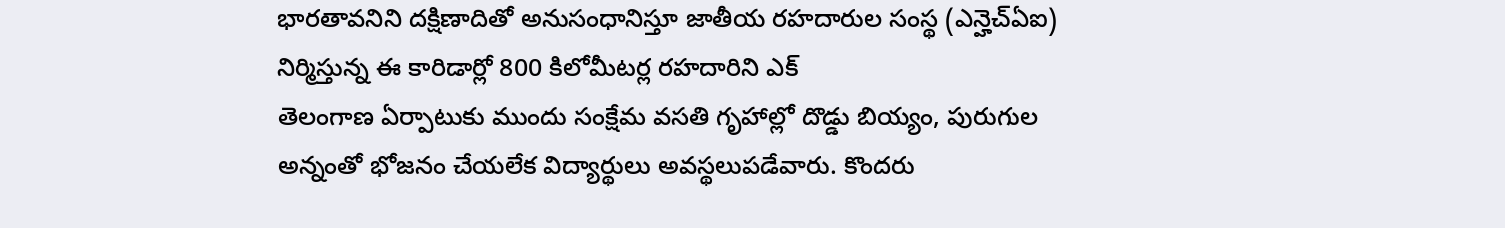భారతావనిని దక్షిణాదితో అనుసంధానిస్తూ జాతీయ రహదారుల సంస్థ (ఎన్హెచ్ఏఐ) నిర్మిస్తున్న ఈ కారిడార్లో 800 కిలోమీటర్ల రహదారిని ఎక్
తెలంగాణ ఏర్పాటుకు ముందు సంక్షేమ వసతి గృహాల్లో దొడ్డు బియ్యం, పురుగుల అన్నంతో భోజనం చేయలేక విద్యార్థులు అవస్థలుపడేవారు. కొందరు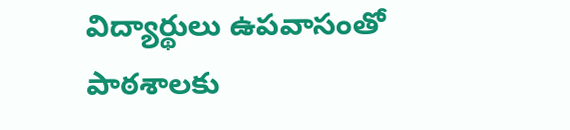విద్యార్థులు ఉపవాసంతో పాఠశాలకు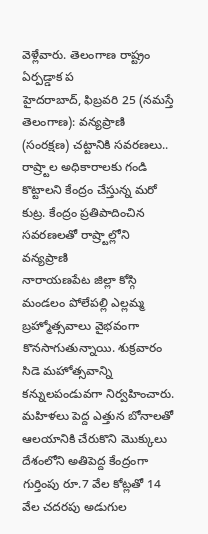వెళ్లేవారు. తెలంగాణ రాష్ట్రం ఏర్పడ్డాక ప
హైదరాబాద్, ఫిబ్రవరి 25 (నమస్తే తెలంగాణ): వన్యప్రాణి (సంరక్షణ) చట్టానికి సవరణలు.. రాష్ర్టాల అధికారాలకు గండి కొట్టాలని కేంద్రం చేస్తున్న మరో కుట్ర. కేంద్రం ప్రతిపాదించిన సవరణలతో రాష్ర్టాల్లోని వన్యప్రాణి
నారాయణపేట జిల్లా కోస్గి మండలం పోలేపల్లి ఎల్లమ్మ బ్రహ్మోత్సవాలు వైభవంగా కొనసాగుతున్నాయి. శుక్రవారం సిడె మహోత్సవాన్ని కన్నులపండువగా నిర్వహించారు. మహిళలు పెద్ద ఎత్తున బోనాలతో ఆలయానికి చేరుకొని మొక్కులు
దేశంలోని అతిపెద్ద కేంద్రంగా గుర్తింపు రూ.7 వేల కోట్లతో 14 వేల చదరపు అడుగుల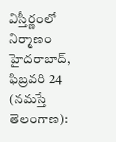విస్తీర్ణంలో నిర్మాణం హైదరాబాద్, ఫిబ్రవరి 24 (నమస్తే తెలంగాణ):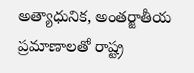అత్యాధునిక, అంతర్జాతీయ ప్రమాణాలతో రాష్ట్ర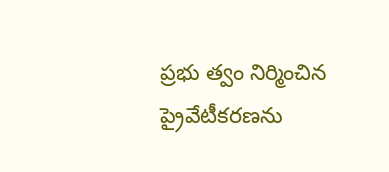ప్రభు త్వం నిర్మించిన
ప్రైవేటీకరణను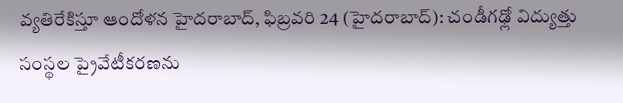వ్యతిరేకిస్తూ ఆందోళన హైదరాబాద్, ఫిబ్రవరి 24 (హైదరాబాద్): చండీగఢ్లో విద్యుత్తు సంస్థల ప్రైవేటీకరణను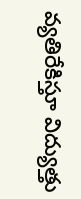వ్యతిరేకిస్తూ విద్యుత్తు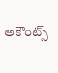అకౌంట్స్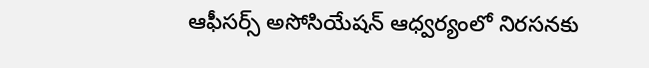ఆఫీసర్స్ అసోసియేషన్ ఆధ్వర్యంలో నిరసనకు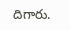దిగారు.